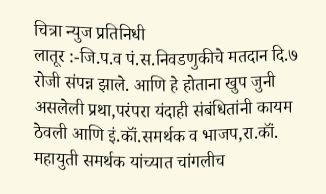चित्रा न्युज प्रतिनिधी
लातूर :-जि.प.व पं.स.निवडणुकीचे मतदान दि.७ रोजी संपन्न झाले. आणि हे होताना खुप जुनी असलेली प्रथा,परंपरा यंदाही संबंधितांनी कायम ठेवली आणि इं.कॉं.समर्थक व भाजप,रा.कॉं. महायुती समर्थक यांच्यात चांगलीच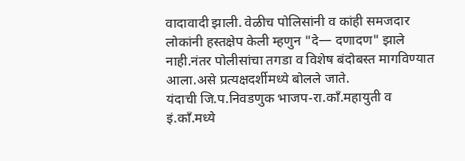वादावादी झाली. वेळीच पोलिसांनी व कांही समजदार लोकांनी हस्तक्षेप केली म्हणुन "दे— दणादण" झाले नाही.नंतर पोलीसांचा तगडा व विशेष बंदोबस्त मागविण्यात आला.असे प्रत्यक्षदर्शीमध्ये बोलले जाते.
यंदाची जि.प.निवडणुक भाजप-रा.कॉं.महायुती व इं.कॉं.मध्ये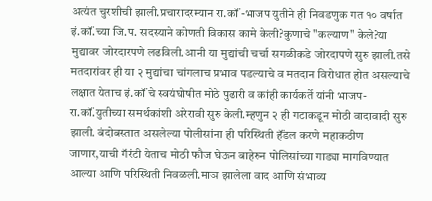अत्यंत चुरशीची झाली.प्रचारादरम्यान रा.कॉं -भाजप युतीने ही निवडणुक गत १० वर्षात इं.कॉं.च्या जि.प. सदस्याने कोणती विकास कामे केली?कुणाचे "कल्याण" केले?या मुद्यावर जोरदारपणे लढविली.आनी या मुद्यांची चर्चा सगळीकडे जोरदापणे सुरु झाली.तसे मतदारांवर ही या २ मुद्यांचा चांगलाच प्रभाव पडल्याचे व मतदान विरोधात होत असल्याचे लक्षात येताच इं.कॉं चे स्वयंघोषीत मोठे पुढारी व कांही कार्यकर्ते यांनी भाजप-रा.कॉं.युतीच्या समर्थकांशी अरेरावी सुरु केली.म्हणुन २ ही गटाकडून मोठी वादावादी सुरु झाली. बंदोबस्तात असलेल्या पोलीसांना ही परिस्थिती हॅंडल करणे महाकठीण जाणार,याची गॅरंटी येताच मोठी फौज घेऊन बाहेरुन पोलिसांच्या गाड्या मागविण्यात आल्या आणि परिस्थिती निवळली.माञ झालेला वाद आणि संभाव्य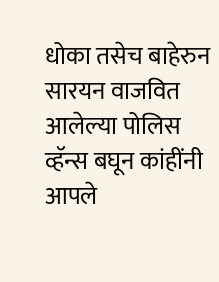धोका तसेच बाहेरुन सारयन वाजवित आलेल्या पोलिस व्हॅन्स बघून कांहींनी आपले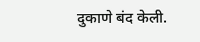दुकाणे बंद केली.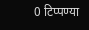0 टिप्पण्या